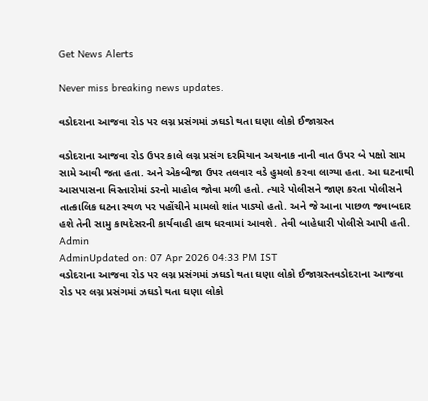Get News Alerts

Never miss breaking news updates.

વડોદરાના આજવા રોડ પર લગ્ન પ્રસંગમાં ઝઘડો થતા ઘણા લોકો ઈજાગ્રસ્ત

વડોદરાના આજવા રોડ ઉપર કાલે લગ્ન પ્રસંગ દરમિયાન અચનાક નાની વાત ઉપર બે પક્ષો સામ સામે આવી જતા હતા. અને એકબીજા ઉપર તલવાર વડે હુમલો કરવા લાગ્યા હતા. આ ઘટનાથી આસપાસના વિસ્તારોમાં ડરનો માહોલ જોવા મળી હતો. ત્યારે પોલીસને જાણ કરતા પોલીસને તાત્કાલિક ઘટના સ્થળ પર પહોંચીને મામલો શાંત પાડ્યો હતો. અને જે આના પાછળ જવાબદાર હશે તેની સામુ કાયદેસરની કાર્યવાહી હાથ ધરવામાં આવશે. તેવી બાહેધારી પોલીસે આપી હતી.
Admin
AdminUpdated on: 07 Apr 2026 04:33 PM IST
વડોદરાના આજવા રોડ પર લગ્ન પ્રસંગમાં ઝઘડો થતા ઘણા લોકો ઈજાગ્રસ્તવડોદરાના આજવા રોડ પર લગ્ન પ્રસંગમાં ઝઘડો થતા ઘણા લોકો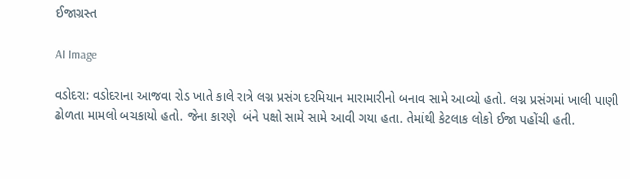ઈજાગ્રસ્ત

AI Image

વડોદરા: વડોદરાના આજવા રોડ ખાતે કાલે રાત્રે લગ્ન પ્રસંગ દરમિયાન મારામારીનો બનાવ સામે આવ્યો હતો. લગ્ન પ્રસંગમાં ખાલી પાણી ઢોળતા મામલો બચકાયો હતો. જેના કારણે  બંને પક્ષો સામે સામે આવી ગયા હતા. તેમાંથી કેટલાક લોકો ઈજા પહોંચી હતી.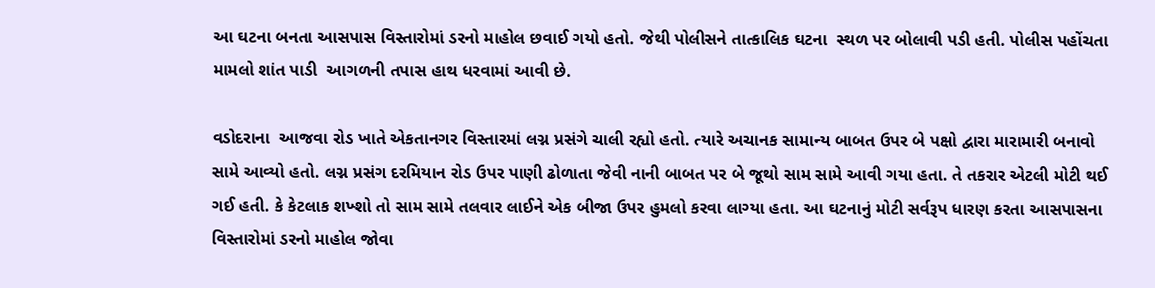આ ઘટના બનતા આસપાસ વિસ્તારોમાં ડરનો માહોલ છવાઈ ગયો હતો. જેથી પોલીસને તાત્કાલિક ઘટના  સ્થળ પર બોલાવી પડી હતી. પોલીસ પહોંચતા મામલો શાંત પાડી  આગળની તપાસ હાથ ધરવામાં આવી છે.

વડોદરાના  આજવા રોડ ખાતે એકતાનગર વિસ્તારમાં લગ્ન પ્રસંગે ચાલી રહ્યો હતો. ત્યારે અચાનક સામાન્ય બાબત ઉપર બે પક્ષો દ્વારા મારામારી બનાવો સામે આવ્યો હતો. લગ્ન પ્રસંગ દરમિયાન રોડ ઉપર પાણી ઢોળાતા જેવી નાની બાબત પર બે જૂથો સામ સામે આવી ગયા હતા. તે તકરાર એટલી મોટી થઈ ગઈ હતી. કે કેટલાક શખ્શો તો સામ સામે તલવાર લાઈને એક બીજા ઉપર હુમલો કરવા લાગ્યા હતા. આ ઘટનાનું મોટી સર્વરૂપ ધારણ કરતા આસપાસના વિસ્તારોમાં ડરનો માહોલ જોવા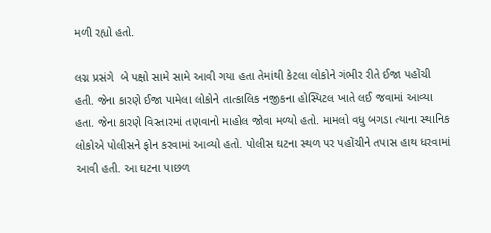મળી રહ્યો હતો.

લગ્ન પ્રસંગે  બે પક્ષો સામે સામે આવી ગયા હતા તેમાંથી કેટલા લોકોને ગંભીર રીતે ઈજા પહોંચી હતી. જેના કારણે ઈજા પામેલા લોકોને તાત્કાલિક નજીકના હોસ્પિટલ ખાતે લઈ જવામાં આવ્યા હતા. જેના કારણે વિસ્તારમાં તણવાનો માહોલ જોવા મળ્યો હતો. મામલો વધુ બગડા ત્યાના સ્થાનિક લોકોએ પોલીસને ફોન કરવામાં આવ્યો હતો. પોલીસ ઘટના સ્થળ પર પહોંચીને તપાસ હાથ ધરવામાં આવી હતી. આ ઘટના પાછળ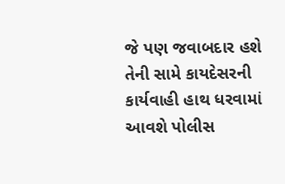જે પણ જવાબદાર હશે તેની સામે કાયદેસરની કાર્યવાહી હાથ ધરવામાં આવશે પોલીસ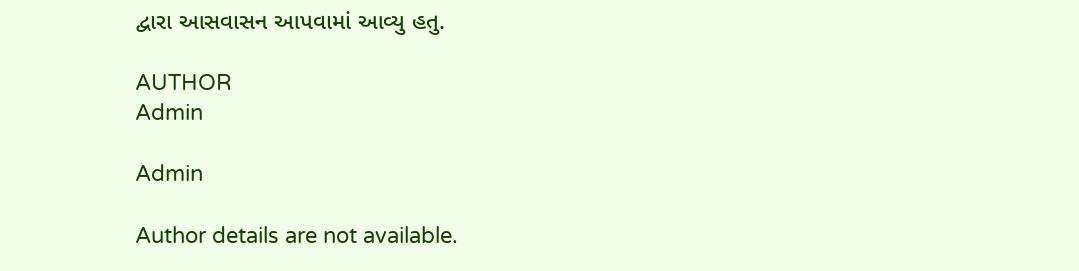દ્વારા આસવાસન આપવામાં આવ્યુ હતુ.

AUTHOR
Admin

Admin

Author details are not available.